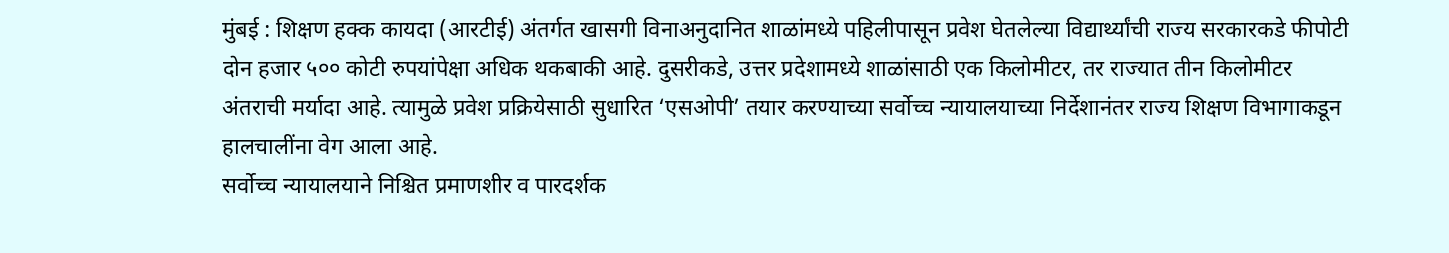मुंबई : शिक्षण हक्क कायदा (आरटीई) अंतर्गत खासगी विनाअनुदानित शाळांमध्ये पहिलीपासून प्रवेश घेतलेल्या विद्यार्थ्यांची राज्य सरकारकडे फीपोटी दोन हजार ५०० कोटी रुपयांपेक्षा अधिक थकबाकी आहे. दुसरीकडे, उत्तर प्रदेशामध्ये शाळांसाठी एक किलोमीटर, तर राज्यात तीन किलोमीटर अंतराची मर्यादा आहे. त्यामुळे प्रवेश प्रक्रियेसाठी सुधारित ‘एसओपी’ तयार करण्याच्या सर्वोच्च न्यायालयाच्या निर्देशानंतर राज्य शिक्षण विभागाकडून हालचालींना वेग आला आहे.
सर्वोच्च न्यायालयाने निश्चित प्रमाणशीर व पारदर्शक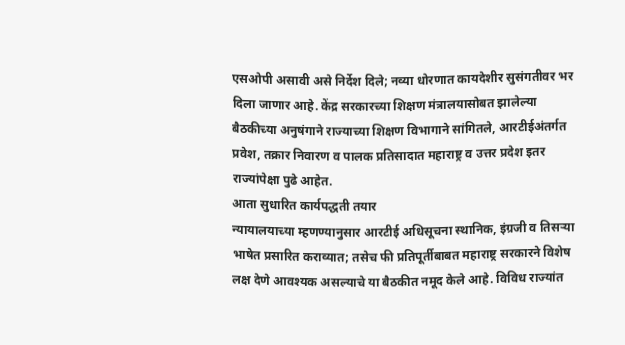एसओपी असावी असे निर्देश दिले; नव्या धोरणात कायदेशीर सुसंगतीवर भर दिला जाणार आहे. केंद्र सरकारच्या शिक्षण मंत्रालयासोबत झालेल्या बैठकीच्या अनुषंगाने राज्याच्या शिक्षण विभागाने सांगितले, आरटीईअंतर्गत प्रवेश, तक्रार निवारण व पालक प्रतिसादात महाराष्ट्र व उत्तर प्रदेश इतर राज्यांपेक्षा पुढे आहेत.
आता सुधारित कार्यपद्धती तयार
न्यायालयाच्या म्हणण्यानुसार आरटीई अधिसूचना स्थानिक, इंग्रजी व तिसऱ्या भाषेत प्रसारित कराव्यात; तसेच फी प्रतिपूर्तीबाबत महाराष्ट्र सरकारने विशेष लक्ष देणे आवश्यक असल्याचे या बैठकीत नमूद केले आहे. विविध राज्यांत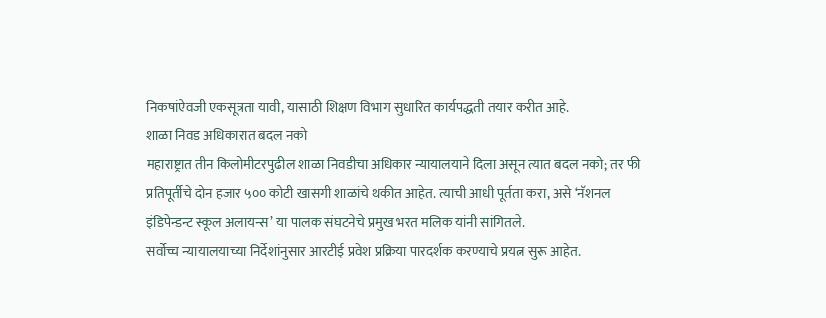निकषांऐवजी एकसूत्रता यावी, यासाठी शिक्षण विभाग सुधारित कार्यपद्धती तयार करीत आहे.
शाळा निवड अधिकारात बदल नको
महाराष्ट्रात तीन किलोमीटरपुढील शाळा निवडीचा अधिकार न्यायालयाने दिला असून त्यात बदल नको; तर फी प्रतिपूर्तीचे दोन हजार ५०० कोटी खासगी शाळांचे थकीत आहेत. त्याची आधी पूर्तता करा, असे ‘नॅशनल इंडिपेन्डन्ट स्कूल अलायन्स’ या पालक संघटनेचे प्रमुख भरत मलिक यांनी सांगितले.
सर्वोच्च न्यायालयाच्या निर्देशांनुसार आरटीई प्रवेश प्रक्रिया पारदर्शक करण्याचे प्रयत्न सुरू आहेत.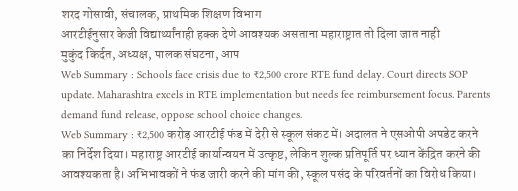शरद गोसावी, संचालक, प्राथमिक शिक्षण विभाग
आरटीईनुसार केजी विद्यार्थ्यांनाही हक्क देणे आवश्यक असताना महाराष्ट्रात तो दिला जात नाही
मुकुंद किर्दत, अध्यक्ष, पालक संघटना, आप
Web Summary : Schools face crisis due to ₹2,500 crore RTE fund delay. Court directs SOP update. Maharashtra excels in RTE implementation but needs fee reimbursement focus. Parents demand fund release, oppose school choice changes.
Web Summary : ₹2,500 करोड़ आरटीई फंड में देरी से स्कूल संकट में। अदालत ने एसओपी अपडेट करने का निर्देश दिया। महाराष्ट्र आरटीई कार्यान्वयन में उत्कृष्ट, लेकिन शुल्क प्रतिपूर्ति पर ध्यान केंद्रित करने की आवश्यकता है। अभिभावकों ने फंड जारी करने की मांग की, स्कूल पसंद के परिवर्तनों का विरोध किया।